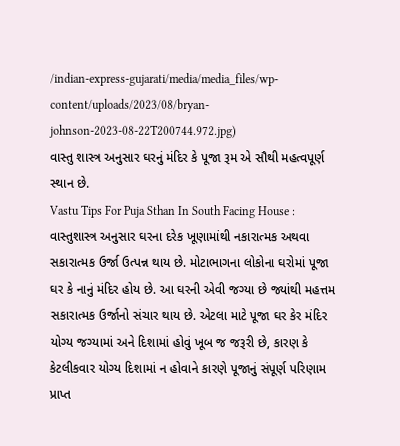/indian-express-gujarati/media/media_files/wp-content/uploads/2023/08/bryan-johnson-2023-08-22T200744.972.jpg)
વાસ્તુ શાસ્ત્ર અનુસાર ઘરનું મંદિર કે પૂજા રૂમ એ સૌથી મહત્વપૂર્ણ સ્થાન છે.
Vastu Tips For Puja Sthan In South Facing House : વાસ્તુશાસ્ત્ર અનુસાર ઘરના દરેક ખૂણામાંથી નકારાત્મક અથવા સકારાત્મક ઉર્જા ઉત્પન્ન થાય છે. મોટાભાગના લોકોના ઘરોમાં પૂજા ઘર કે નાનું મંદિર હોય છે. આ ઘરની એવી જગ્યા છે જ્યાંથી મહત્તમ સકારાત્મક ઉર્જાનો સંચાર થાય છે. એટલા માટે પૂજા ઘર કેર મંદિર યોગ્ય જગ્યામાં અને દિશામાં હોવું ખૂબ જ જરૂરી છે, કારણ કે કેટલીકવાર યોગ્ય દિશામાં ન હોવાને કારણે પૂજાનું સંપૂર્ણ પરિણામ પ્રાપ્ત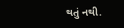થતું નથી.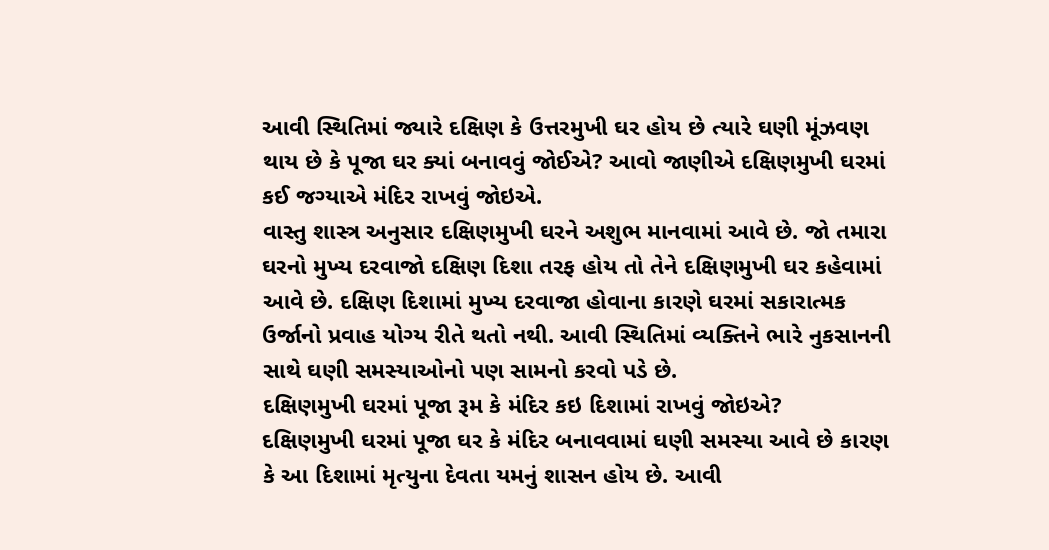આવી સ્થિતિમાં જ્યારે દક્ષિણ કે ઉત્તરમુખી ઘર હોય છે ત્યારે ઘણી મૂંઝવણ થાય છે કે પૂજા ઘર ક્યાં બનાવવું જોઈએ? આવો જાણીએ દક્ષિણમુખી ઘરમાં કઈ જગ્યાએ મંદિર રાખવું જોઇએ.
વાસ્તુ શાસ્ત્ર અનુસાર દક્ષિણમુખી ઘરને અશુભ માનવામાં આવે છે. જો તમારા ઘરનો મુખ્ય દરવાજો દક્ષિણ દિશા તરફ હોય તો તેને દક્ષિણમુખી ઘર કહેવામાં આવે છે. દક્ષિણ દિશામાં મુખ્ય દરવાજા હોવાના કારણે ઘરમાં સકારાત્મક ઉર્જાનો પ્રવાહ યોગ્ય રીતે થતો નથી. આવી સ્થિતિમાં વ્યક્તિને ભારે નુકસાનની સાથે ઘણી સમસ્યાઓનો પણ સામનો કરવો પડે છે.
દક્ષિણમુખી ઘરમાં પૂજા રૂમ કે મંદિર કઇ દિશામાં રાખવું જોઇએ?
દક્ષિણમુખી ઘરમાં પૂજા ઘર કે મંદિર બનાવવામાં ઘણી સમસ્યા આવે છે કારણ કે આ દિશામાં મૃત્યુના દેવતા યમનું શાસન હોય છે. આવી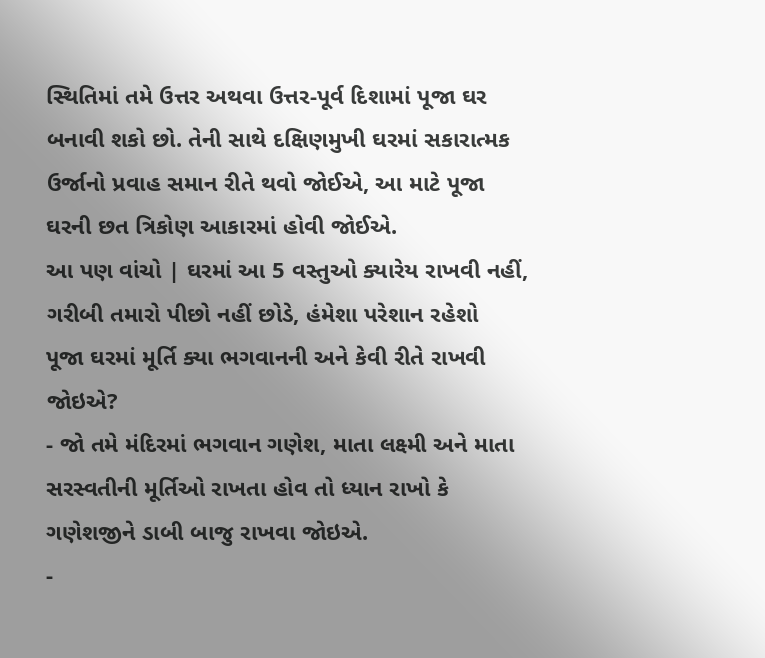સ્થિતિમાં તમે ઉત્તર અથવા ઉત્તર-પૂર્વ દિશામાં પૂજા ઘર બનાવી શકો છો. તેની સાથે દક્ષિણમુખી ઘરમાં સકારાત્મક ઉર્જાનો પ્રવાહ સમાન રીતે થવો જોઈએ, આ માટે પૂજા ઘરની છત ત્રિકોણ આકારમાં હોવી જોઈએ.
આ પણ વાંચો | ઘરમાં આ 5 વસ્તુઓ ક્યારેય રાખવી નહીં, ગરીબી તમારો પીછો નહીં છોડે, હંમેશા પરેશાન રહેશો
પૂજા ઘરમાં મૂર્તિ ક્યા ભગવાનની અને કેવી રીતે રાખવી જોઇએ?
- જો તમે મંદિરમાં ભગવાન ગણેશ, માતા લક્ષ્મી અને માતા સરસ્વતીની મૂર્તિઓ રાખતા હોવ તો ધ્યાન રાખો કે ગણેશજીને ડાબી બાજુ રાખવા જોઇએ.
-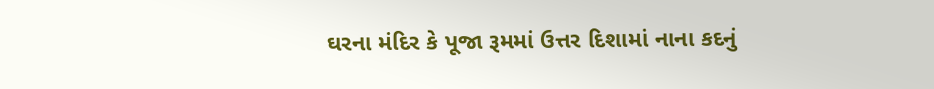ઘરના મંદિર કે પૂજા રૂમમાં ઉત્તર દિશામાં નાના કદનું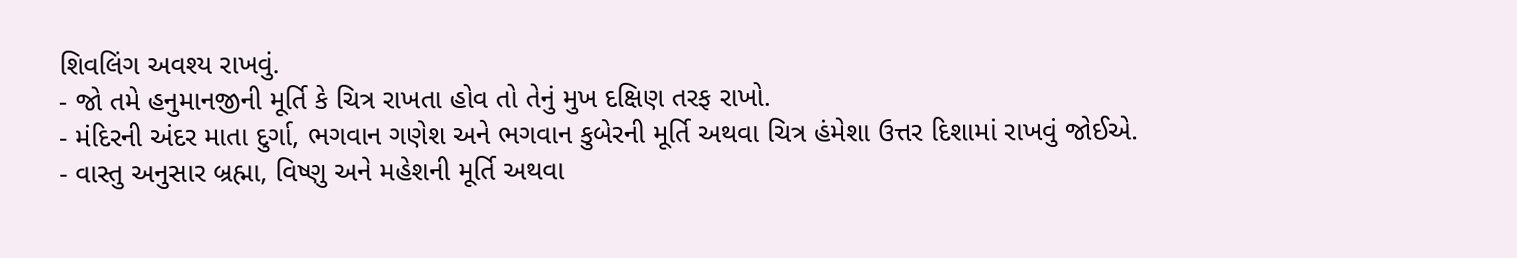શિવલિંગ અવશ્ય રાખવું.
- જો તમે હનુમાનજીની મૂર્તિ કે ચિત્ર રાખતા હોવ તો તેનું મુખ દક્ષિણ તરફ રાખો.
- મંદિરની અંદર માતા દુર્ગા, ભગવાન ગણેશ અને ભગવાન કુબેરની મૂર્તિ અથવા ચિત્ર હંમેશા ઉત્તર દિશામાં રાખવું જોઈએ.
- વાસ્તુ અનુસાર બ્રહ્મા, વિષ્ણુ અને મહેશની મૂર્તિ અથવા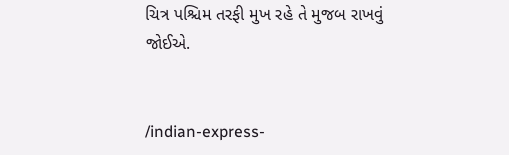ચિત્ર પશ્ચિમ તરફી મુખ રહે તે મુજબ રાખવું જોઈએ.


/indian-express-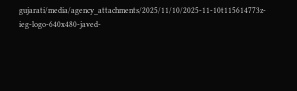gujarati/media/agency_attachments/2025/11/10/2025-11-10t115614773z-ieg-logo-640x480-javed-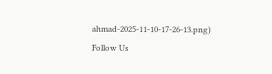ahmad-2025-11-10-17-26-13.png)
Follow Us